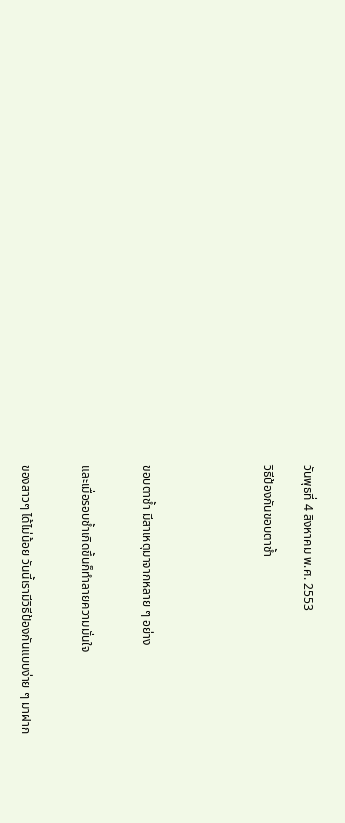วันพุธที่ 4 สิงหาคม พ.ศ. 2553

วิธีป้องกันขอบตาช้ำ





ขอบตาช้ำ มีสาเหตุมาจากหลาย ๆ อย่าง


และเมื่อรอบช้ำเกิดขึ้นก็ทำลายความมั่นใจ


ของสาวๆ ได้ไม่น้อย วันนี้เรามีวิธีป้องกันแบบง่าย ๆ มาฝาก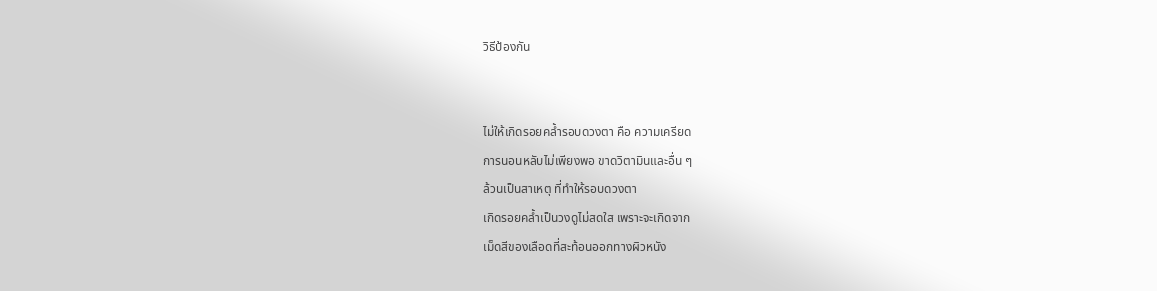วิธีป้องกัน


ไม่ให้เกิดรอยคล้ำรอบดวงตา คือ ความเครียด
การนอนหลับไม่เพียงพอ ขาดวิตามินและอื่น ๆ
ล้วนเป็นสาเหตุ ที่ทำให้รอบดวงตา
เกิดรอยคล้ำเป็นวงดูไม่สดใส เพราะจะเกิดจาก
เม็ดสีของเลือดที่สะท้อนออกทางผิวหนัง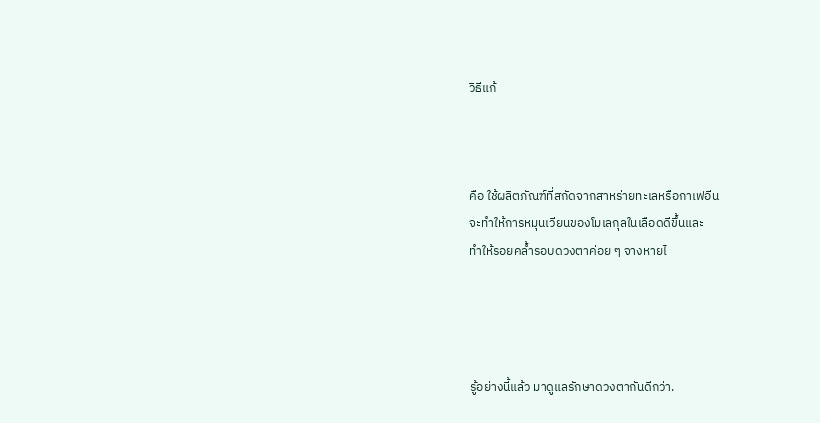วิธีแก้



คือ ใช้ผลิตภัณฑ์ที่สกัดจากสาหร่ายทะเลหรือกาเฟอีน
จะทำให้การหมุนเวียนของโมเลกุลในเลือดดีขึ้นและ
ทำให้รอยคล้ำรอบดวงตาค่อย ๆ จางหายไ




รู้อย่างนี้แล้ว มาดูแลรักษาดวงตากันดีกว่า.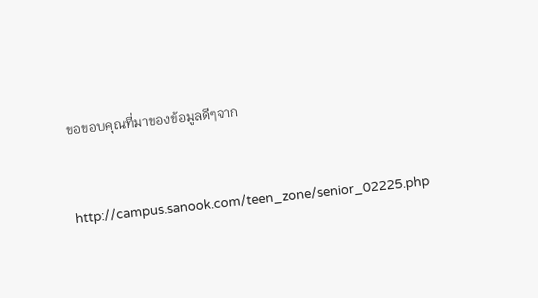ขอขอบคุณที่มาของข้อมูลดีๆจาก


http://campus.sanook.com/teen_zone/senior_02225.php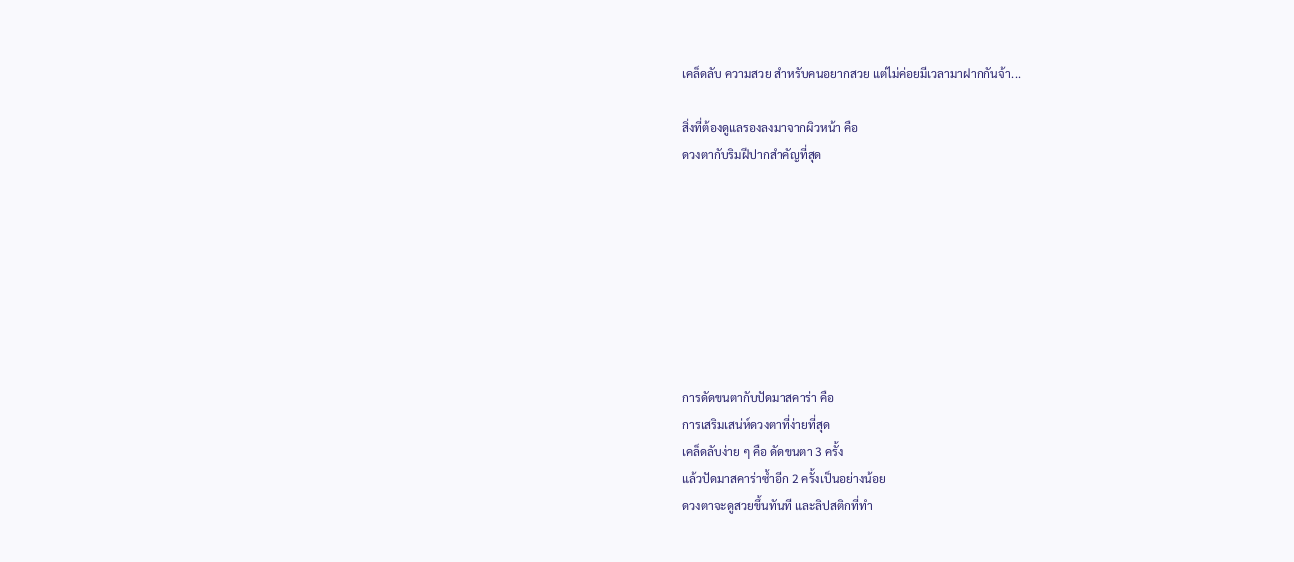เคล็ดลับ ความสวย สำหรับคนอยากสวย แต่ไม่ค่อยมีเวลามาฝากกันจ้า...

สิ่งที่ต้องดูแลรองลงมาจากผิวหน้า คือ
ดวงตากับริมฝีปากสำคัญที่สุด








การดัดขนตากับปัดมาสคาร่า คือ
การเสริมเสน่ห์ดวงตาที่ง่ายที่สุด
เคล็ดลับง่าย ๆ คือ ดัดขนตา 3 ครั้ง
แล้วปัดมาสคาร่าซ้ำอีก 2 ครั้งเป็นอย่างน้อย
ดวงตาจะดูสวยขึ้นทันที และลิปสติกที่ทำ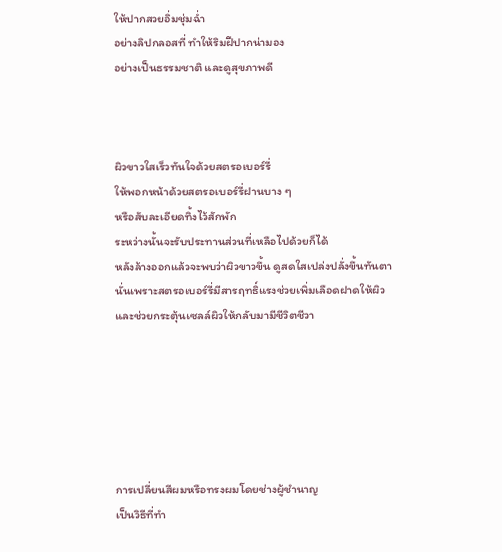ให้ปากสวยอิ่มชุ่มฉ่ำ
อย่างลิปกลอสที่ ทำให้ริมฝีปากน่ามอง
อย่างเป็นธรรมชาติ และดูสุขภาพดี



ผิวขาวใสเร็วทันใจด้วยสตรอเบอร์รี่
ให้พอกหน้าด้วยสตรอเบอร์รี่ฝานบาง ๆ
หรือสับละเอียดทิ้งไว้สักพัก
ระหว่างนั้นจะรับประทานส่วนที่เหลือไปด้วยก็ได้
หลังล้างออกแล้วจะพบว่าผิวขาวขึ้น ดูสดใสเปล่งปลั่งขึ้นทันตา
นั่นเพราะสตรอเบอร์รี่มีสารฤทธิ์แรงช่วยเพิ่มเลือดฝาดให้ผิว
และช่วยกระตุ้นเซลล์ผิวให้กลับมามีชีวิตชีวา






การเปลี่ยนสีผมหรือทรงผมโดยช่างผู้ชำนาญ
เป็นวิธีที่ทำ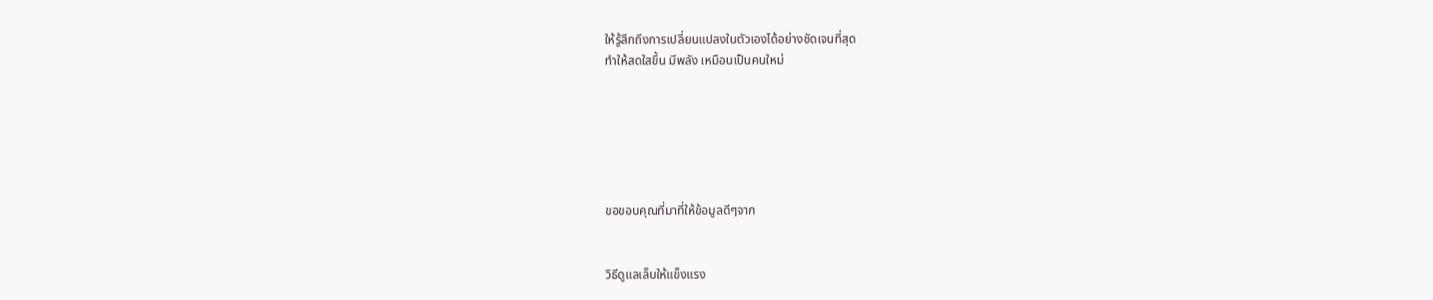ให้รู้สึกถึงการเปลี่ยนแปลงในตัวเองได้อย่างชัดเจนที่สุด
ทำให้สดใสขึ้น มีพลัง เหมือนเป็นคนใหม่






ขอขอบคุณที่มาที่ให้ข้อมูลดีๆจาก


วิธีดูแลเล็บให้แข็งแรง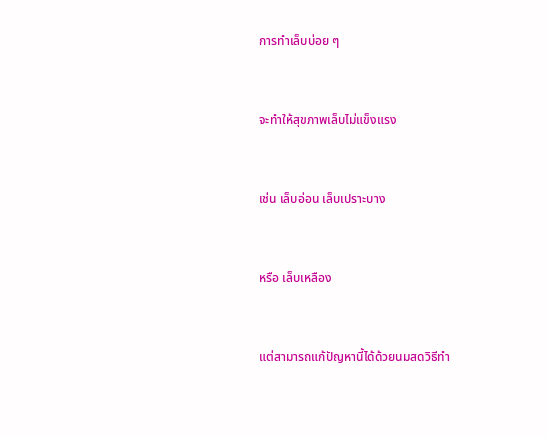การทำเล็บบ่อย ๆ


จะทำให้สุขภาพเล็บไม่แข็งแรง


เช่น เล็บอ่อน เล็บเปราะบาง


หรือ เล็บเหลือง


แต่สามารถแก้ปัญหานี้ได้ด้วยนมสดวิธีทำ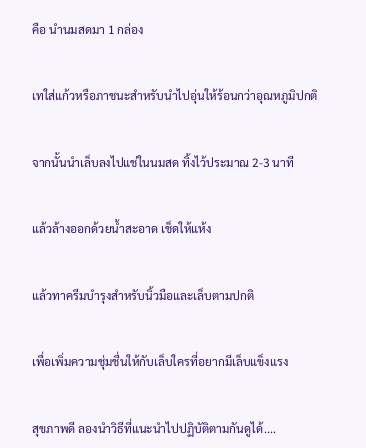คือ นำนมสดมา 1 กล่อง


เทใส่แก้วหรือภาชนะสำหรับนำไปอุ่นให้ร้อนกว่าอุณหภูมิปกติ


จากนั้นนำเล็บลงไปแช่ในนมสด ทิ้งไว้ประมาณ 2-3 นาที


แล้วล้างออกด้วยน้ำสะอาด เช็ดให้แห้ง


แล้วทาครีมบำรุงสำหรับนิ้วมือและเล็บตามปกติ


เพื่อเพิ่มความชุ่มชื่นให้กับเล็บใครที่อยากมีเล็บแข็งแรง


สุขภาพดี ลองนำวิธีที่แนะนำไปปฏิบัติตามกันดูได้....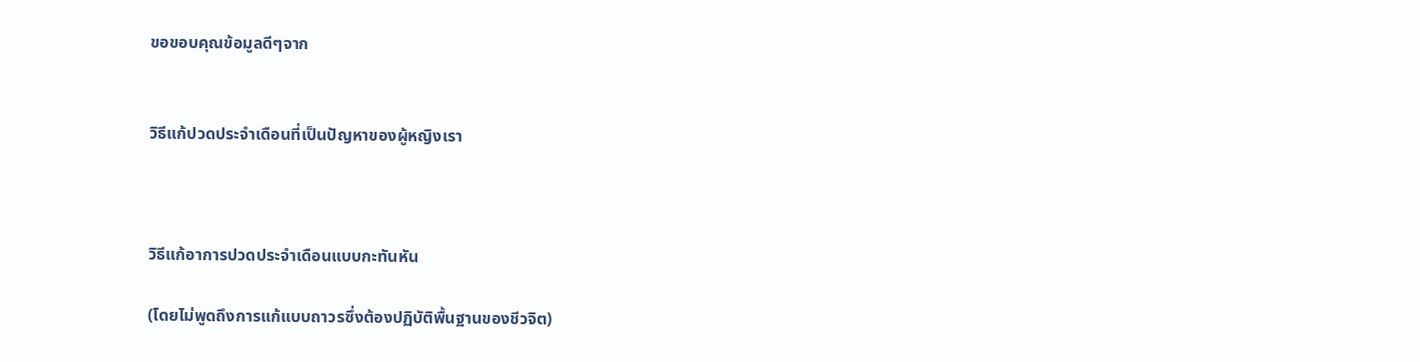ขอขอบคุณข้อมูลดีๆจาก


วิธีแก้ปวดประจำเดือนที่เป็นปัญหาของผู้หญิงเรา



วิธีแก้อาการปวดประจำเดือนแบบกะทันหัน

(โดยไม่พูดถึงการแก้แบบถาวรซึ่งต้องปฏิบัติพื้นฐานของชีวจิต)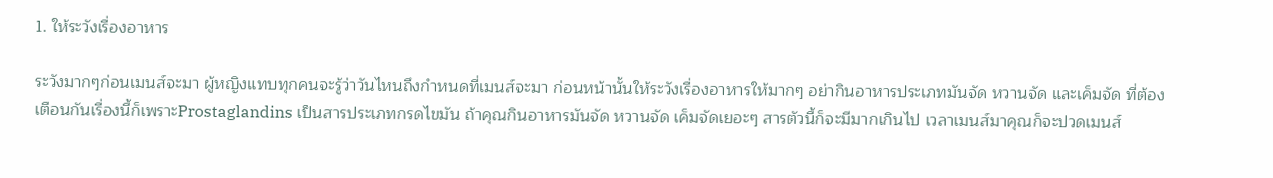1. ให้ระวังเรื่องอาหาร

ระวังมากๆก่อนเมนส์จะมา ผู้หญิงแทบทุกคนจะรู้ว่าวันไหนถึงกำหนดที่เมนส์จะมา ก่อนหน้านั้นให้ระวังเรื่องอาหารให้มากๆ อย่ากินอาหารประเภทมันจัด หวานจัด และเค็มจัด ที่ต้องเตือนกันเรื่องนี้ก็เพราะProstaglandins เป็นสารประเภทกรดไขมัน ถ้าคุณกินอาหารมันจัด หวานจัด เค็มจัดเยอะๆ สารตัวนี้ก็จะมีมากเกินไป เวลาเมนส์มาคุณก็จะปวดเมนส์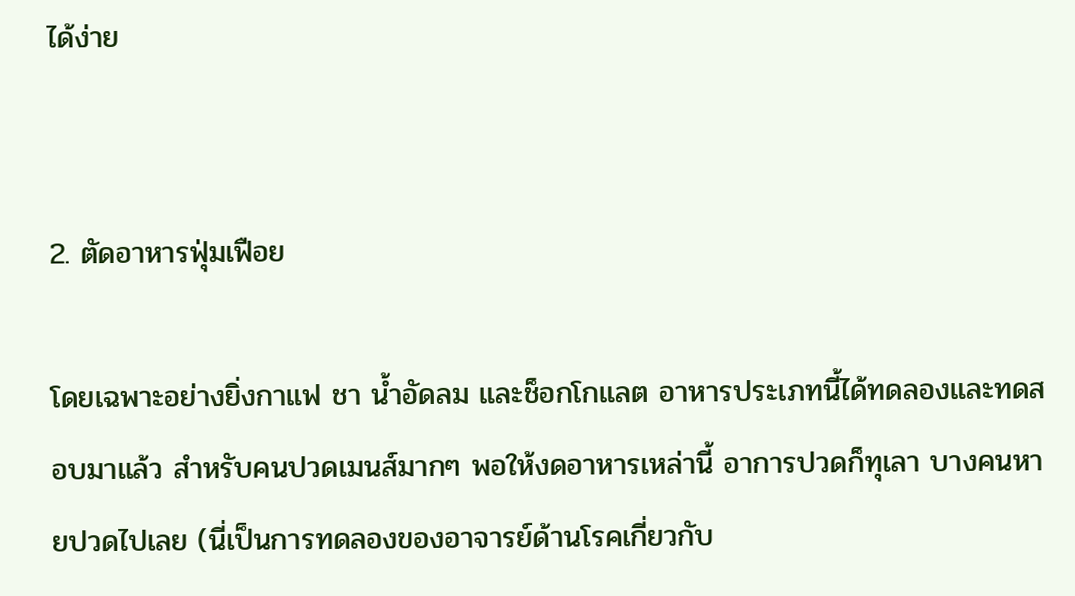ได้ง่าย


2. ตัดอาหารฟุ่มเฟือย

โดยเฉพาะอย่างยิ่งกาแฟ ชา น้ำอัดลม และช็อกโกแลต อาหารประเภทนี้ได้ทดลองและทดสอบมาแล้ว สำหรับคนปวดเมนส์มากๆ พอให้งดอาหารเหล่านี้ อาการปวดก็ทุเลา บางคนหายปวดไปเลย (นี่เป็นการทดลองของอาจารย์ด้านโรคเกี่ยวกับ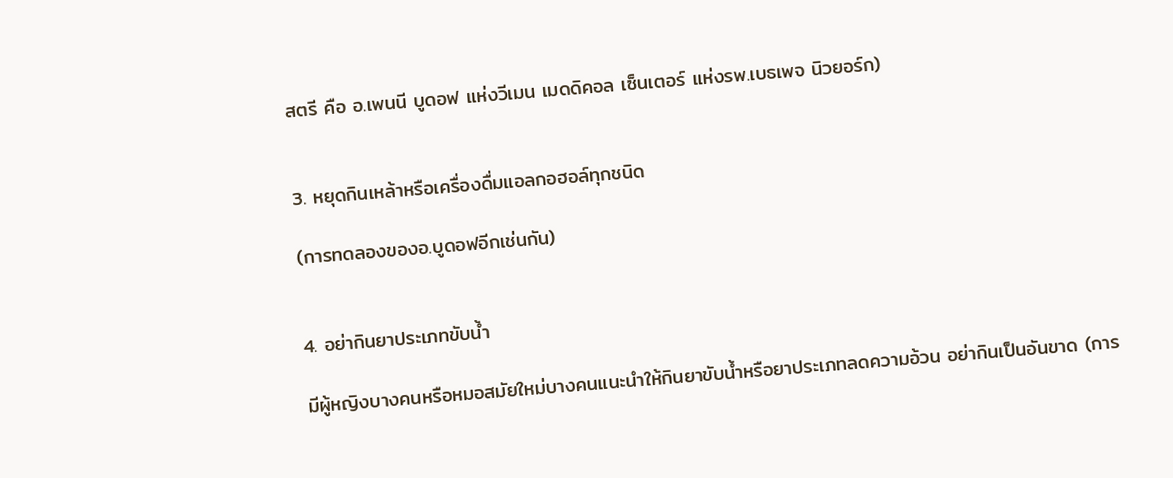สตรี คือ อ.เพนนี บูดอฟ แห่งวีเมน เมดดิคอล เซ็นเตอร์ แห่งรพ.เบธเพจ นิวยอร์ก)


3. หยุดกินเหล้าหรือเครื่องดื่มแอลกอฮอล์ทุกชนิด

(การทดลองของอ.บูดอฟอีกเช่นกัน)


4. อย่ากินยาประเภทขับน้ำ

มีผู้หญิงบางคนหรือหมอสมัยใหม่บางคนแนะนำให้กินยาขับน้ำหรือยาประเภทลดความอ้วน อย่ากินเป็นอันขาด (การ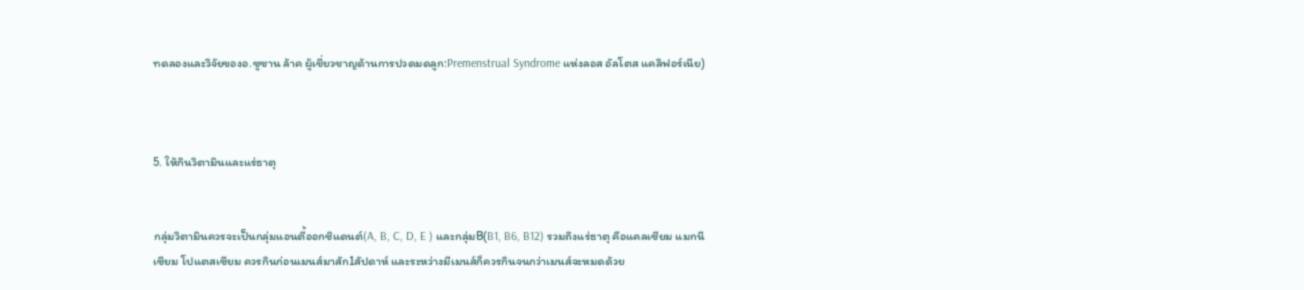ทดลองและวิจัยของอ.ซูซาน ล้าค ผู้เชี่ยวชาญด้านการปวดมดลูก:Premenstrual Syndrome แห่งลอส อัลโตส แคลิฟอร์เนีย)



5. ให้กินวิตามินและแร่ธาตุ


กลุ่มวิตามินควรจะเป็นกลุ่มแอนตี้ออกซิแดนต์(A, B, C, D, E ) และกลุ่มB(B1, B6, B12) รวมถึงแร่ธาตุ คือแคลเซียม แมกนีเซียม โปแตสเซียม ควรกินก่อนเมนส์มาสัก1สัปดาห์ และระหว่างมีเมนส์ก็ควรกินจนกว่าเมนส์จะหมดด้วย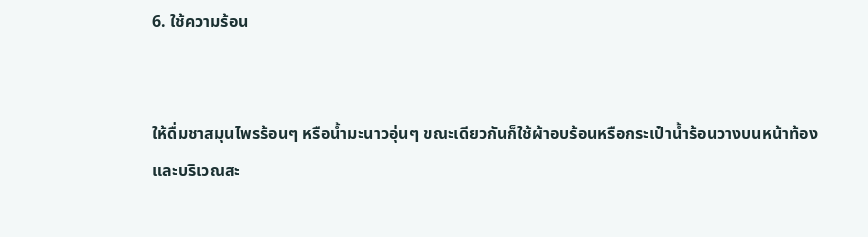6. ใช้ความร้อน


ให้ดื่มชาสมุนไพรร้อนๆ หรือน้ำมะนาวอุ่นๆ ขณะเดียวกันก็ใช้ผ้าอบร้อนหรือกระเป๋าน้ำร้อนวางบนหน้าท้องและบริเวณสะ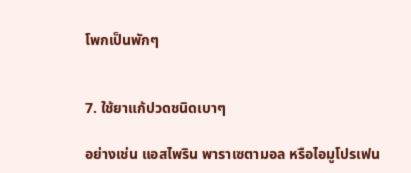โพกเป็นพักๆ


7. ใช้ยาแก้ปวดชนิดเบาๆ

อย่างเช่น แอสไพริน พาราเซตามอล หรือไอมูโปรเฟน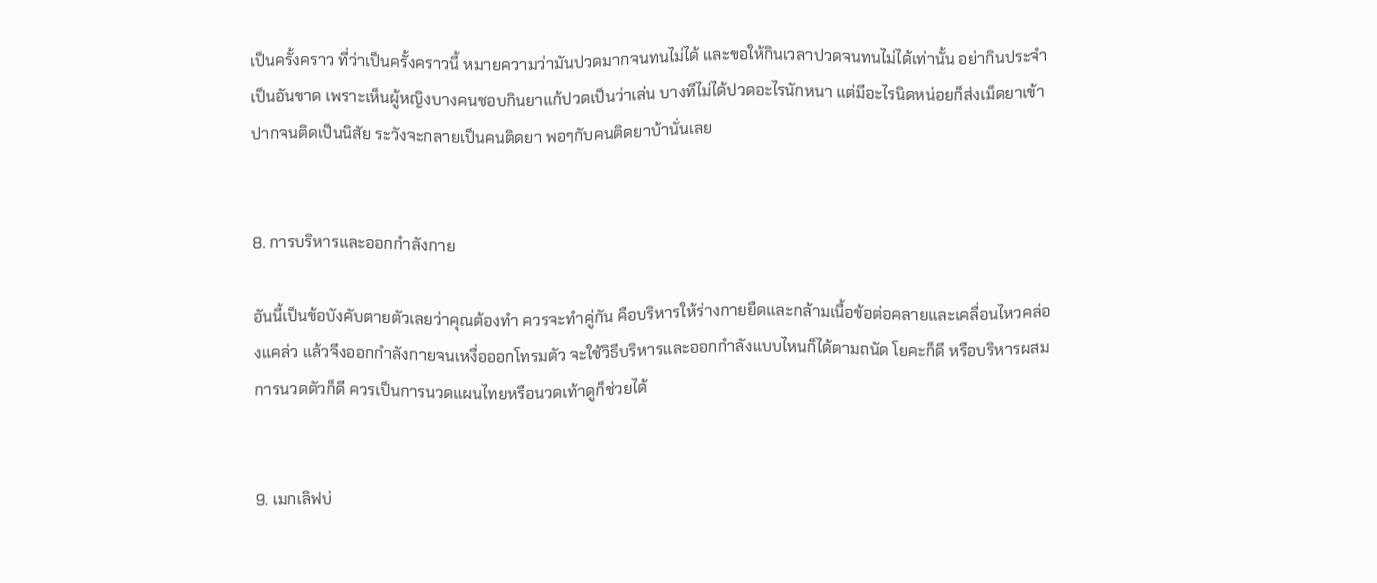เป็นครั้งคราว ที่ว่าเป็นครั้งคราวนี้ หมายความว่ามันปวดมากจนทนไม่ได้ และขอให้กินเวลาปวดจนทนไม่ได้เท่านั้น อย่ากินประจำเป็นอันขาด เพราะเห็นผู้หญิงบางคนชอบกินยาแก้ปวดเป็นว่าเล่น บางทีไม่ได้ปวดอะไรนักหนา แต่มีอะไรนิดหน่อยก็ส่งเม็ดยาเข้าปากจนติดเป็นนิสัย ระวังจะกลายเป็นคนติดยา พอๆกับคนติดยาบ้านั่นเลย


8. การบริหารและออกกำลังกาย

อันนี้เป็นข้อบังคับตายตัวเลยว่าคุณต้องทำ ควรจะทำคู่กัน คือบริหารให้ร่างกายยืดและกล้ามเนื้อข้อต่อคลายและเคลื่อนไหวคล่องแคล่ว แล้วจึงออกกำลังกายจนเหงื่อออกโทรมตัว จะใช้วิธีบริหารและออกกำลังแบบไหนก็ได้ตามถนัด โยคะก็ดี หรือบริหารผสมการนวดตัวก็ดี ควรเป็นการนวดแผนไทยหรือนวดเท้าดูก็ช่วยได้


9. เมกเลิฟบ่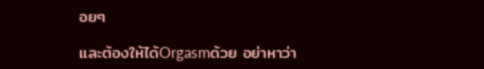อยๆ

และต้องให้ได้Orgasmด้วย อย่าหาว่า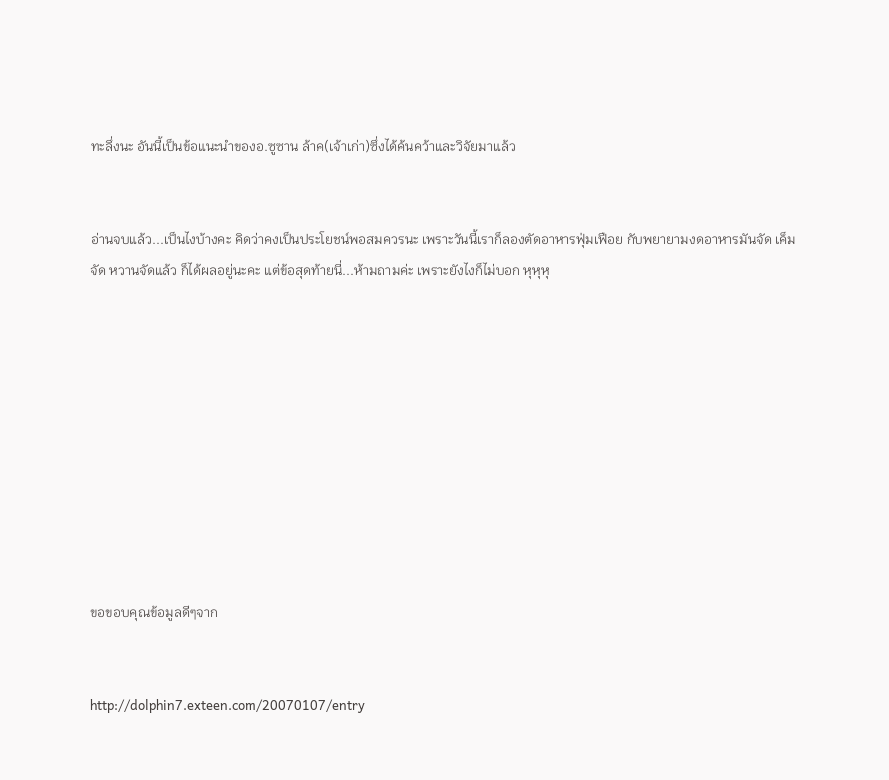ทะลึ่งนะ อันนี้เป็นข้อแนะนำของอ.ซูซาน ล้าค(เจ้าเก่า)ซึ่งได้ค้นคว้าและวิจัยมาแล้ว


อ่านจบแล้ว...เป็นไงบ้างคะ คิดว่าคงเป็นประโยชน์พอสมควรนะ เพราะวันนี้เราก็ลองตัดอาหารฟุ่มเฟือย กับพยายามงดอาหารมันจัด เค็มจัด หวานจัดแล้ว ก็ได้ผลอยู่นะคะ แต่ข้อสุดท้ายนี่...ห้ามถามค่ะ เพราะยังไงก็ไม่บอก หุหุหุ










ขอขอบคุณข้อมูลดีๆจาก


http://dolphin7.exteen.com/20070107/entry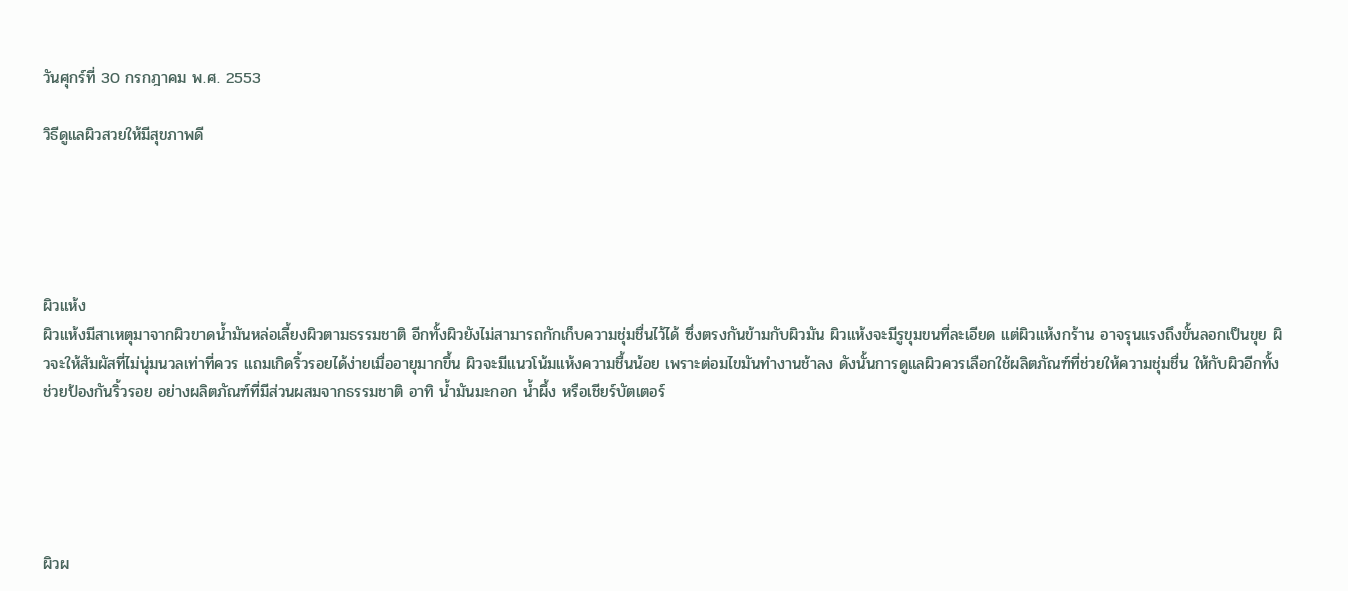วันศุกร์ที่ 30 กรกฎาคม พ.ศ. 2553

วิธีดูแลผิวสวยให้มีสุขภาพดี





ผิวแห้ง
ผิวแห้งมีสาเหตุมาจากผิวขาดน้ำมันหล่อเลี้ยงผิวตามธรรมชาติ อีกทั้งผิวยังไม่สามารถกักเก็บความชุ่มชื่นไว้ได้ ซึ่งตรงกันข้ามกับผิวมัน ผิวแห้งจะมีรูขุมขนที่ละเอียด แต่ผิวแห้งกร้าน อาจรุนแรงถึงขั้นลอกเป็นขุย ผิวจะให้สัมผัสที่ไม่นุ่มนวลเท่าที่ควร แถมเกิดริ้วรอยได้ง่ายเมื่ออายุมากขึ้น ผิวจะมีแนวโน้มแห้งความชื้นน้อย เพราะต่อมไขมันทำงานช้าลง ดังนั้นการดูแลผิวควรเลือกใช้ผลิตภัณฑ์ที่ช่วยให้ความชุ่มชื่น ให้กับผิวอีกทั้งช่วยป้องกันริ้วรอย อย่างผลิตภัณฑ์ที่มีส่วนผสมจากธรรมชาติ อาทิ น้ำมันมะกอก น้ำผึ้ง หรือเชียร์บัตเตอร์





ผิวผ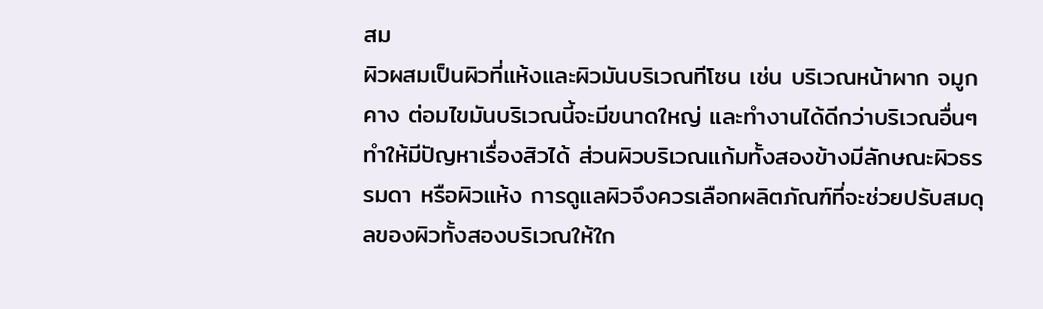สม
ผิวผสมเป็นผิวที่แห้งและผิวมันบริเวณทีโซน เช่น บริเวณหน้าผาก จมูก คาง ต่อมไขมันบริเวณนี้จะมีขนาดใหญ่ และทำงานได้ดีกว่าบริเวณอื่นๆ ทำให้มีปัญหาเรื่องสิวได้ ส่วนผิวบริเวณแก้มทั้งสองข้างมีลักษณะผิวธรรมดา หรือผิวแห้ง การดูแลผิวจึงควรเลือกผลิตภัณฑ์ที่จะช่วยปรับสมดุลของผิวทั้งสองบริเวณให้ใก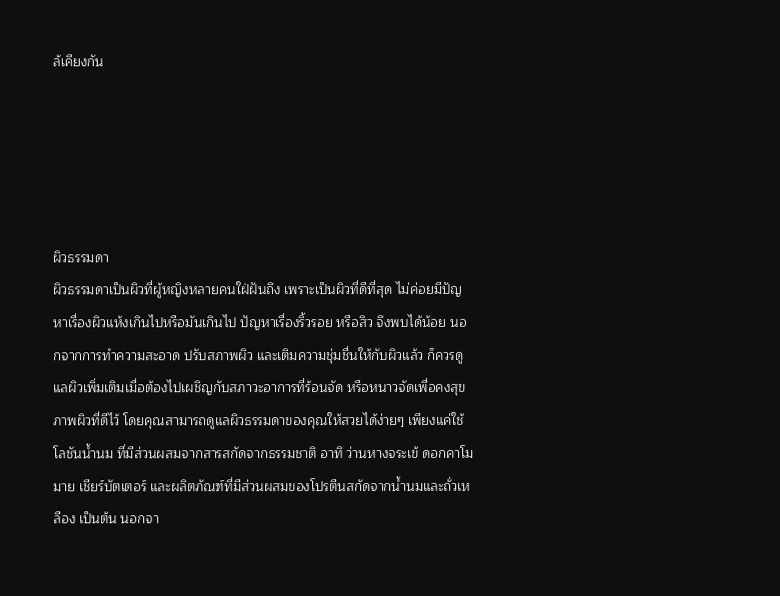ล้เคียงกัน





ผิวธรรมดา
ผิวธรรมดาเป็นผิวที่ผู้หญิงหลายคนใฝ่ฝันถึง เพราะเป็นผิวที่ดีที่สุด ไม่ค่อยมีปัญหาเรื่องผิวแห้งเกินไปหรือมันเกินไป ปัญหาเรื่องริ้วรอย หรือสิว จึงพบได้น้อย นอกจากการทำความสะอาด ปรับสภาพผิว และเติมความชุ่มชื่นให้กับผิวแล้ว ก็ควรดูแลผิวเพิ่มเติมเมื่อต้องไปเผชิญกับสภาวะอาการที่ร้อนจัด หรือหนาวจัดเพื่อคงสุขภาพผิวที่ดีไว้ โดยคุณสามารถดูแลผิวธรรมดาของคุณให้สวยได้ง่ายๆ เพียงแค่ใช้โลชันน้ำนม ที่มีส่วนผสมจากสารสกัดจากธรรมชาติ อาทิ ว่านหางจระเข้ ดอกคาโมมาย เชียร์บัตเตอร์ และผลิตภัณฑ์ที่มีส่วนผสมของโปรตีนสกัดจากน้ำนมและถั่วเหลือง เป็นต้น นอกจา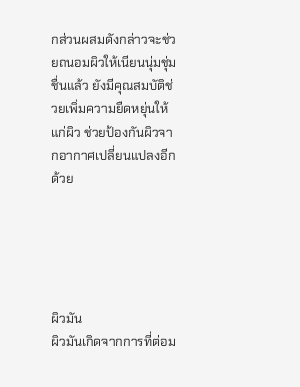กส่วนผสมดังกล่าวจะช่วยถนอมผิวให้เนียนนุ่มชุ่มชื่นแล้ว ยังมีคุณสมบัติช่วยเพิ่มความยืดหยุ่นให้แก่ผิว ช่วยป้องกันผิวจากอากาศเปลี่ยนแปลงอีกด้วย





ผิวมัน
ผิวมันเกิดจากการที่ต่อม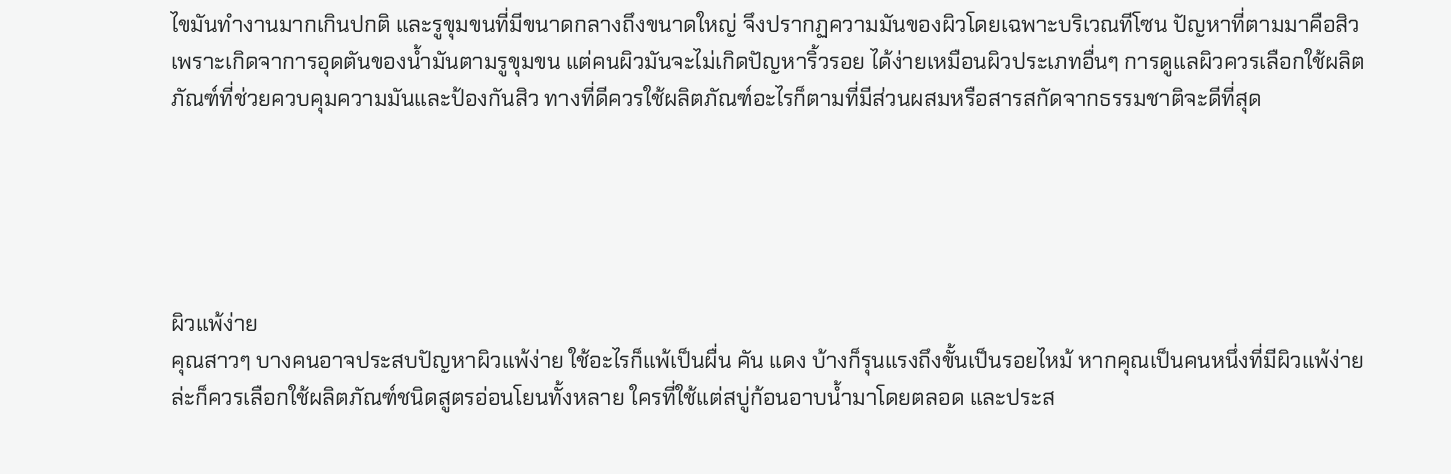ไขมันทำงานมากเกินปกติ และรูขุมขนที่มีขนาดกลางถึงขนาดใหญ่ จึงปรากฏความมันของผิวโดยเฉพาะบริเวณทีโซน ปัญหาที่ตามมาคือสิว เพราะเกิดจาการอุดตันของน้ำมันตามรูขุมขน แต่คนผิวมันจะไม่เกิดปัญหาริ้วรอย ได้ง่ายเหมือนผิวประเภทอื่นๆ การดูแลผิวควรเลือกใช้ผลิตภัณฑ์ที่ช่วยควบคุมความมันและป้องกันสิว ทางที่ดีควรใช้ผลิตภัณฑ์อะไรก็ตามที่มีส่วนผสมหรือสารสกัดจากธรรมชาติจะดีที่สุด





ผิวแพ้ง่าย
คุณสาวๆ บางคนอาจประสบปัญหาผิวแพ้ง่าย ใช้อะไรก็แพ้เป็นผื่น คัน แดง บ้างก็รุนแรงถึงขั้นเป็นรอยไหม้ หากคุณเป็นคนหนึ่งที่มีผิวแพ้ง่ายล่ะก็ควรเลือกใช้ผลิตภัณฑ์ชนิดสูตรอ่อนโยนทั้งหลาย ใครที่ใช้แต่สบู่ก้อนอาบน้ำมาโดยตลอด และประส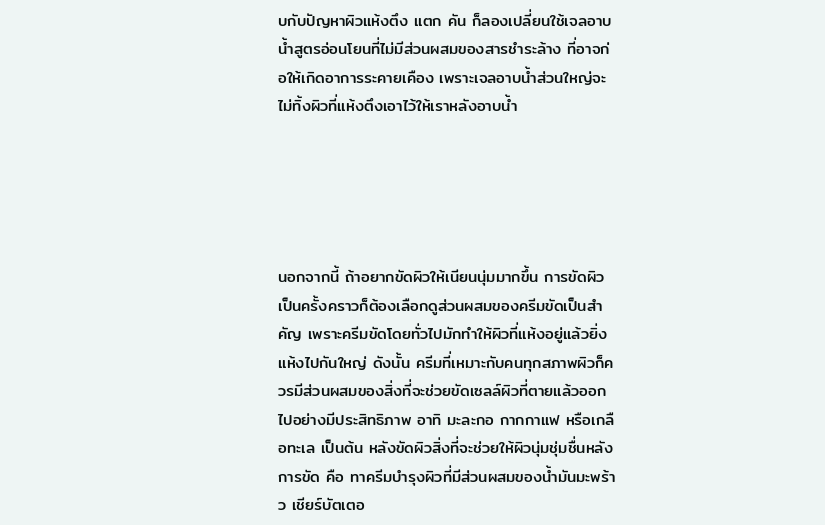บกับปัญหาผิวแห้งตึง แตก คัน ก็ลองเปลี่ยนใช้เจลอาบน้ำสูตรอ่อนโยนที่ไม่มีส่วนผสมของสารชำระล้าง ที่อาจก่อให้เกิดอาการระคายเคือง เพราะเจลอาบน้ำส่วนใหญ่จะไม่ทิ้งผิวที่แห้งตึงเอาไว้ให้เราหลังอาบน้ำ





นอกจากนี้ ถ้าอยากขัดผิวให้เนียนนุ่มมากขึ้น การขัดผิวเป็นครั้งคราวก็ต้องเลือกดูส่วนผสมของครีมขัดเป็นสำคัญ เพราะครีมขัดโดยทั่วไปมักทำให้ผิวที่แห้งอยู่แล้วยิ่งแห้งไปกันใหญ่ ดังนั้น ครีมที่เหมาะกับคนทุกสภาพผิวก็ควรมีส่วนผสมของสิ่งที่จะช่วยขัดเซลล์ผิวที่ตายแล้วออกไปอย่างมีประสิทธิภาพ อาทิ มะละกอ กากกาแฟ หรือเกลือทะเล เป็นต้น หลังขัดผิวสิ่งที่จะช่วยให้ผิวนุ่มชุ่มชื่นหลังการขัด คือ ทาครีมบำรุงผิวที่มีส่วนผสมของน้ำมันมะพร้าว เชียร์บัตเตอ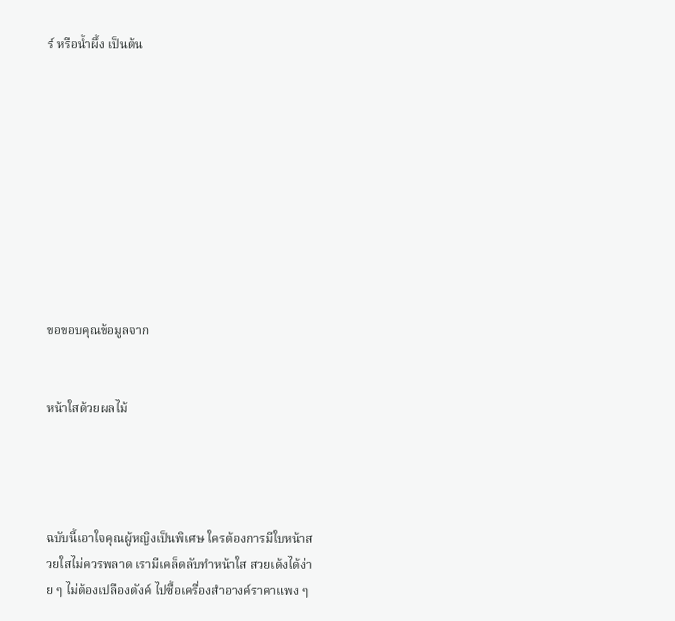ร์ หรือน้ำผึ้ง เป็นต้น










ขอขอบคุณข้อมูลจาก


หน้าใสด้วยผลไม้




ฉบับนี้เอาใจคุณผู้หญิงเป็นพิเศษ ใครต้องการมีใบหน้าสวยใสไม่ควรพลาด เรามีเคล็ดลับทำหน้าใส สวยเด้งได้ง่าย ๆ ไม่ต้องเปลืองตังค์ ไปซื้อเครื่องสำอางค์ราคาแพง ๆ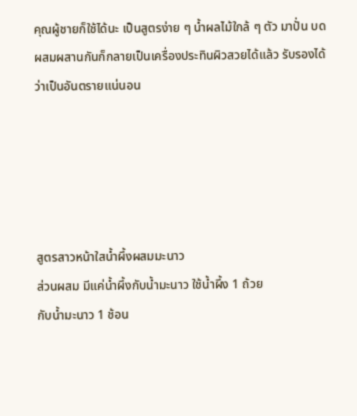คุณผู้ชายก็ใช้ได้นะ เป็นสูตรง่าย ๆ น้ำผลไม้ใกล้ ๆ ตัว มาปั่น บด ผสมผสานกันก็กลายเป็นเครื่องประทินผิวสวยได้แล้ว รับรองได้ว่าเป็นอันตรายแน่นอน





สูตรสาวหน้าใสน้ำผึ้งผสมมะนาว
ส่วนผสม มีแค่น้ำผึ้งกับน้ำมะนาว ใช้น้ำผึ้ง 1 ถ้วย
กับน้ำมะนาว 1 ช้อน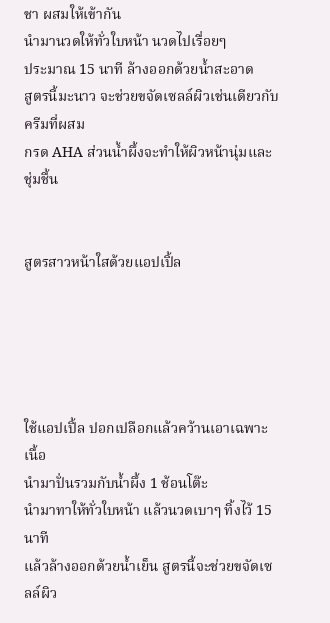ชา ผสมให้เข้ากัน
นำมานวดให้ทั่วใบหน้า นวดไปเรื่อยๆ
ประมาณ 15 นาที ล้างออกด้วยน้ำสะอาด
สูตรนี้มะนาว จะช่วยขจัดเซลล์ผิวเช่นเดียวกับครีมที่ผสม
กรด AHA ส่วนน้ำผึ้งจะทำให้ผิวหน้านุ่มและชุ่มชื้น


สูตรสาวหน้าใสด้วยแอปเปิ้ล





ใช้แอปเปิ้ล ปอกเปลือกแล้วคว้านเอาเฉพาะเนื้อ
นำมาปั่นรวมกับน้ำผึ้ง 1 ช้อนโต๊ะ
นำมาทาให้ทั่วใบหน้า แล้วนวดเบาๆ ทิ้งไว้ 15 นาที
แล้วล้างออกด้วยน้ำเย็น สูตรนี้จะช่วยขจัดเซลล์ผิว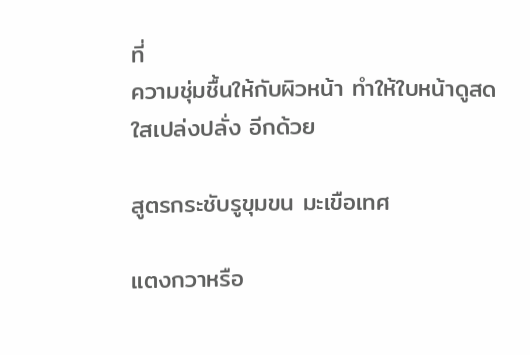ที่
ความชุ่มชื้นให้กับผิวหน้า ทำให้ใบหน้าดูสดใสเปล่งปลั่ง อีกด้วย

สูตรกระชับรูขุมขน มะเขือเทศ

แตงกวาหรือ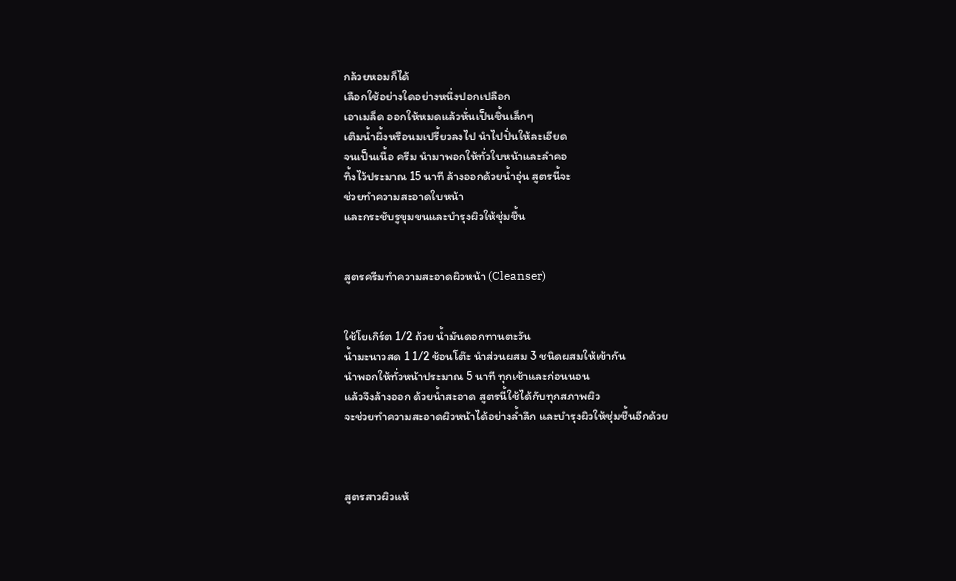กล้วยหอมก็ได้
เลือกใช้อย่างใดอย่างหนึ่งปอกเปลือก
เอาเมล็ด ออกให้หมดแล้วหั่นเป็นชิ้นเล็กๆ
เติมน้ำผึ้งหรือนมเปรี้ยวลงไป นำไปปั่นให้ละเอียด
จนเป็นเนื้อ ครีม นำมาพอกให้ทั่วใบหน้าและลำคอ
ทิ้งไว้ประมาณ 15 นาที ล้างออกด้วยน้ำอุ่น สูตรนี้จะ
ช่วยทำความสะอาดใบหน้า
และกระชับรูขุมขนและบำรุงผิวให้ชุ่มชื้น


สูตรครีมทำความสะอาดผิวหน้า (Cleanser)


ใช้โยเกิร์ต 1/2 ถ้วย น้ำมันดอกทานตะวัน
น้ำมะนาวสด 1 1/2 ช้อนโต๊ะ นำส่วนผสม 3 ชนิดผสมให้เข้ากัน
นำพอกให้ทั่วหน้าประมาณ 5 นาที ทุกเช้าและก่อนนอน
แล้วจึงล้างออก ด้วยน้ำสะอาด สูตรนี้ใช้ได้กับทุกสภาพผิว
จะช่วยทำความสะอาดผิวหน้าได้อย่างล้ำลึก และบำรุงผิวให้ชุ่มชื้นอีกด้วย



สูตรสาวผิวแห้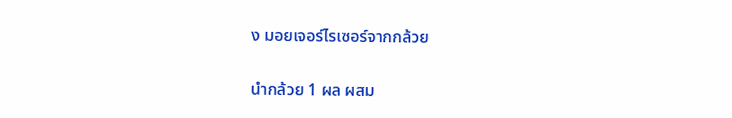ง มอยเจอร์ไรเซอร์จากกล้วย

นำกล้วย 1 ผล ผสม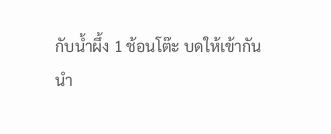กับน้ำผึ้ง 1 ช้อนโต๊ะ บดให้เข้ากัน
นำ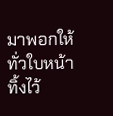มาพอกให้ทั่วใบหน้าทิ้งไว้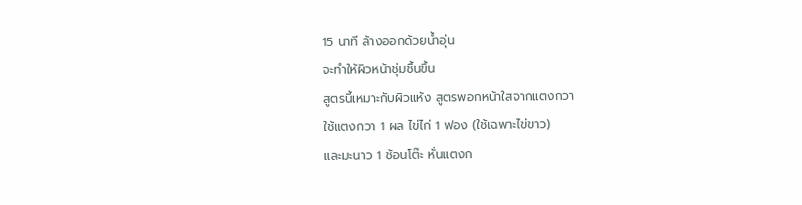15 นาที ล้างออกด้วยน้ำอุ่น
จะทำให้ผิวหน้าชุ่มชื้นขึ้น
สูตรนี้เหมาะกับผิวแห้ง สูตรพอกหน้าใสจากแตงกวา
ใช้แตงกวา 1 ผล ไข่ไก่ 1 ฟอง (ใช้เฉพาะไข่ขาว)
และมะนาว 1 ช้อนโต๊ะ หั่นแตงก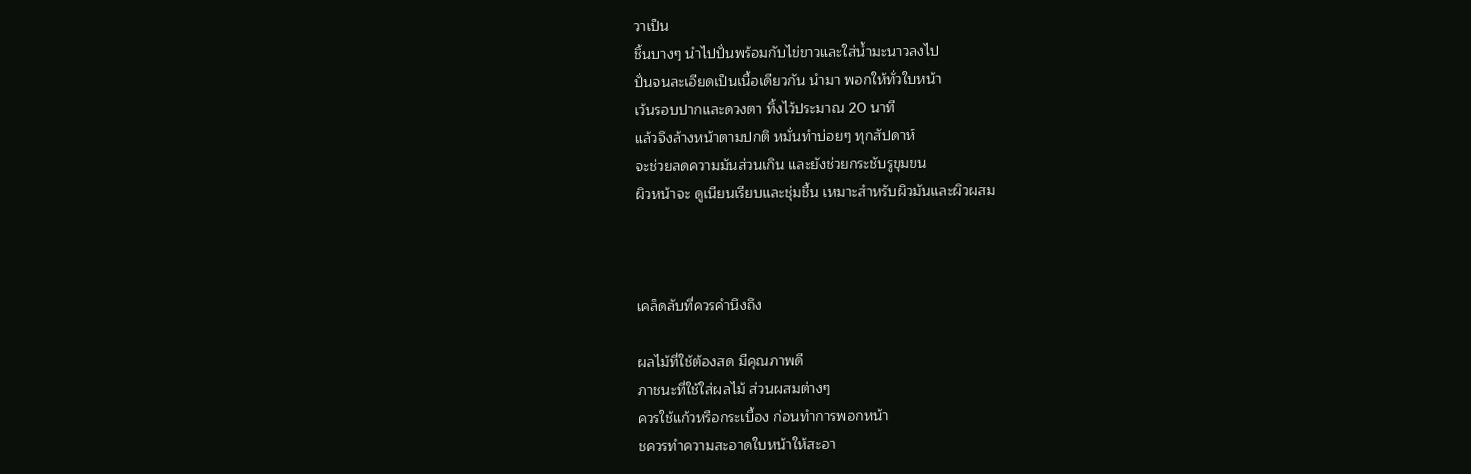วาเป็น
ชิ้นบางๆ นำไปปั่นพร้อมกับไข่ขาวและใส่น้ำมะนาวลงไป
ปั่นจนละเอียดเป็นเนื้อเดียวกัน นำมา พอกให้ทั่วใบหน้า
เว้นรอบปากและดวงตา ทิ้งไว้ประมาณ 20 นาที
แล้วจึงล้างหน้าตามปกติ หมั่นทำบ่อยๆ ทุกสัปดาห์
จะช่วยลดความมันส่วนเกิน และยังช่วยกระชับรูขุมขน
ผิวหน้าจะ ดูเนียนเรียบและชุ่มชื้น เหมาะสำหรับผิวมันและผิวผสม



เคล็ดลับที่ควรคำนึงถึง

ผลไม้ที่ใช้ต้องสด มีคุณภาพดี
ภาชนะที่ใช้ใส่ผลไม้ ส่วนผสมต่างๆ
ควรใช้แก้วหรือกระเบื้อง ก่อนทำการพอกหน้า
ชควรทำความสะอาดใบหน้าให้สะอา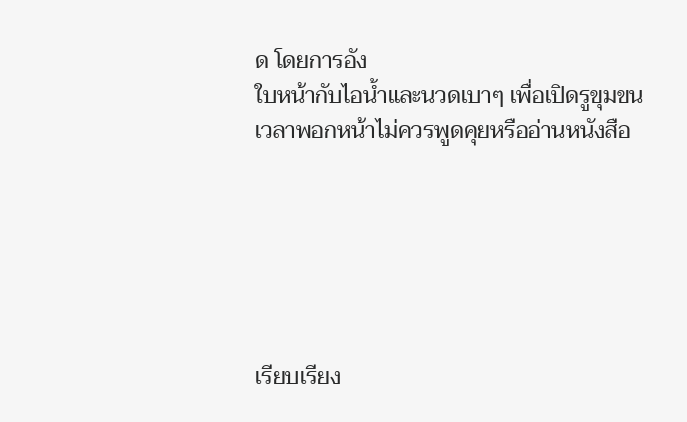ด โดยการอัง
ใบหน้ากับไอน้ำและนวดเบาๆ เพื่อเปิดรูขุมขน
เวลาพอกหน้าไม่ควรพูดคุยหรืออ่านหนังสือ






เรียบเรียง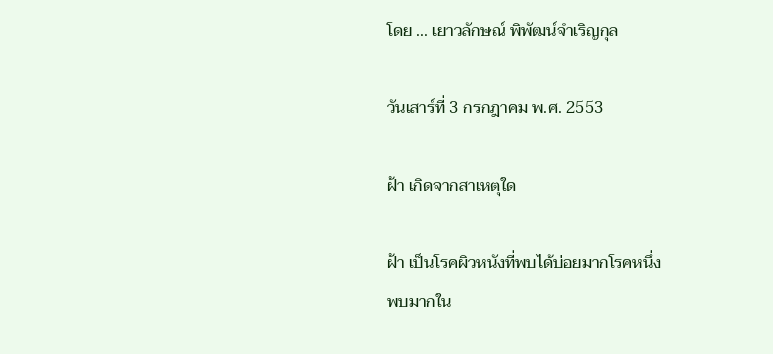โดย ... เยาวลักษณ์ พิพัฒน์จำเริญกุล

วันเสาร์ที่ 3 กรกฎาคม พ.ศ. 2553

ฝ้า เกิดจากสาเหตุใด

ฝ้า เป็นโรคผิวหนังที่พบได้บ่อยมากโรคหนึ่ง
พบมากใน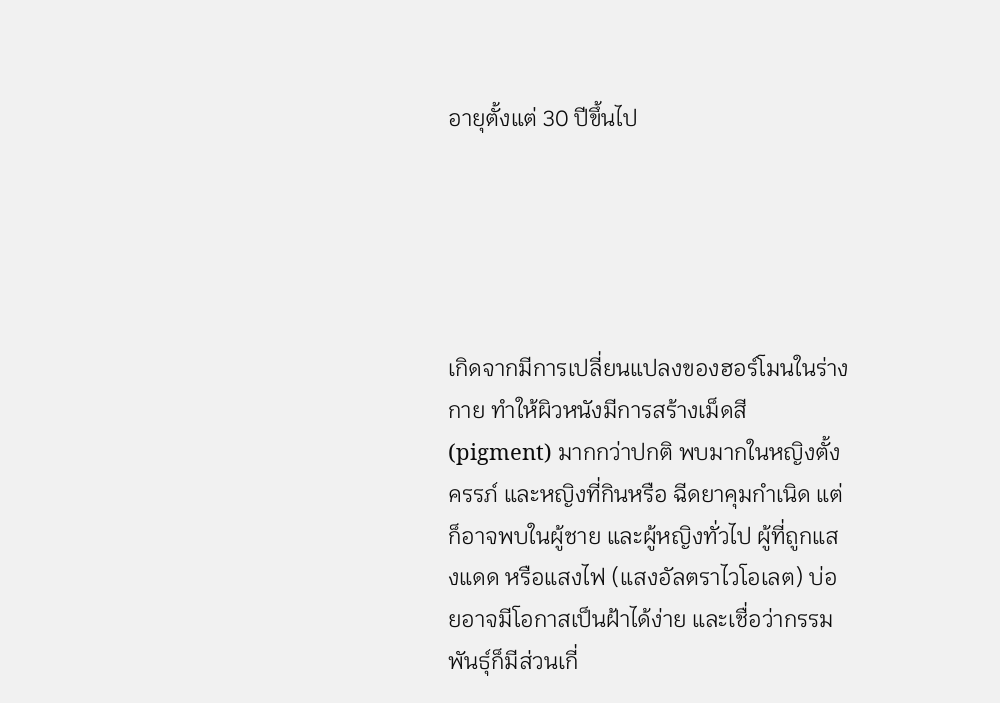อายุตั้งแต่ 30 ปีขึ้นไป





เกิดจากมีการเปลี่ยนแปลงของฮอร์โมนในร่างกาย ทำให้ผิวหนังมีการสร้างเม็ดสี (pigment) มากกว่าปกติ พบมากในหญิงตั้งครรภ์ และหญิงที่กินหรือ ฉีดยาคุมกำเนิด แต่ก็อาจพบในผู้ชาย และผู้หญิงทั่วไป ผู้ที่ถูกแสงแดด หรือแสงไฟ (แสงอัลตราไวโอเลต) บ่อยอาจมีโอกาสเป็นฝ้าได้ง่าย และเชื่อว่ากรรมพันธุ์ก็มีส่วนเกี่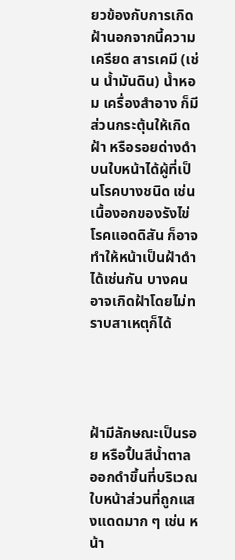ยวข้องกับการเกิดฝ้านอกจากนี้ความเครียด สารเคมี (เช่น น้ำมันดิน) น้ำหอม เครื่องสำอาง ก็มีส่วนกระตุ้นให้เกิดฝ้า หรือรอยด่างดำบนใบหน้าได้ผู้ที่เป็นโรคบางชนิด เช่น เนื้องอกของรังไข่ โรคแอดดิสัน ก็อาจทำให้หน้าเป็นฝ้าดำได้เช่นกัน บางคนอาจเกิดฝ้าโดยไม่ทราบสาเหตุก็ได้




ฝ้ามีลักษณะเป็นรอย หรือปื้นสีน้ำตาลออกดำขึ้นที่บริเวณใบหน้าส่วนที่ถูกแสงแดดมาก ๆ เช่น หน้า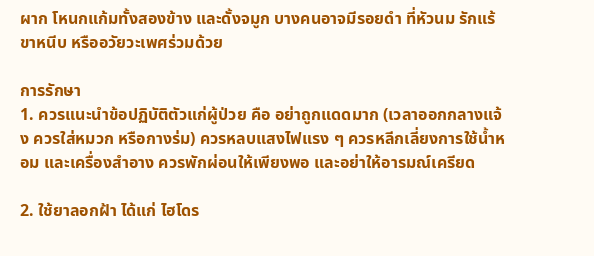ผาก โหนกแก้มทั้งสองข้าง และดั้งจมูก บางคนอาจมีรอยดำ ที่หัวนม รักแร้ ขาหนีบ หรืออวัยวะเพศร่วมด้วย

การรักษา
1. ควรแนะนำข้อปฏิบัติตัวแก่ผู้ป่วย คือ อย่าถูกแดดมาก (เวลาออกกลางแจ้ง ควรใส่หมวก หรือกางร่ม) ควรหลบแสงไฟแรง ๆ ควรหลีกเลี่ยงการใช้น้ำหอม และเครื่องสำอาง ควรพักผ่อนให้เพียงพอ และอย่าให้อารมณ์เครียด

2. ใช้ยาลอกฝ้า ได้แก่ ไฮโดร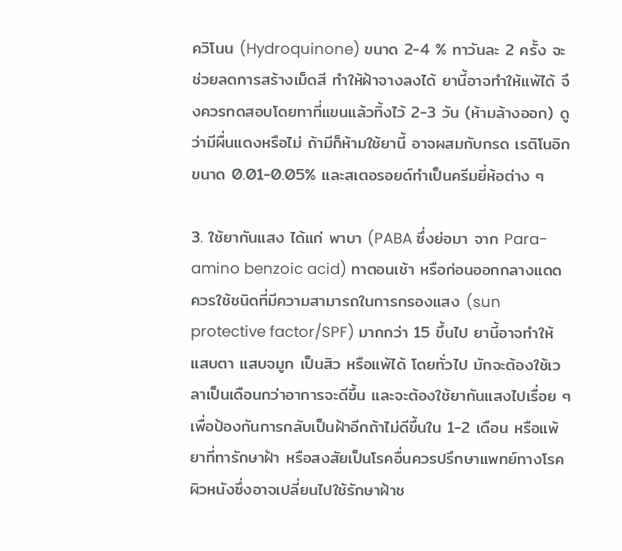ควิโนน (Hydroquinone) ขนาด 2-4 % ทาวันละ 2 ครั้ง จะช่วยลดการสร้างเม็ดสี ทำให้ฝ้าจางลงได้ ยานี้อาจทำให้แพ้ได้ จึงควรทดสอบโดยทาที่แขนแล้วทิ้งไว้ 2-3 วัน (ห้ามล้างออก) ดูว่ามีผื่นแดงหรือไม่ ถ้ามีก็ห้ามใช้ยานี้ อาจผสมกับกรด เรติโนอิก ขนาด 0.01-0.05% และสเตอรอยด์ทำเป็นครีมยี่ห้อต่าง ๆ

3. ใช้ยากันแสง ได้แก่ พาบา (PABA ซึ่งย่อมา จาก Para-amino benzoic acid) ทาตอนเช้า หรือก่อนออกกลางแดด ควรใช้ชนิดที่มีความสามารถในการกรองแสง (sun protective factor/SPF) มากกว่า 15 ขึ้นไป ยานี้อาจทำให้แสบตา แสบจมูก เป็นสิว หรือแพ้ได้ โดยทั่วไป มักจะต้องใช้เวลาเป็นเดือนกว่าอาการจะดีขึ้น และจะต้องใช้ยากันแสงไปเรื่อย ๆ เพื่อป้องกันการกลับเป็นฝ้าอีกถ้าไม่ดีขึ้นใน 1-2 เดือน หรือแพ้ยาที่ทารักษาฝ้า หรือสงสัยเป็นโรคอื่นควรปรึกษาแพทย์ทางโรคผิวหนังซึ่งอาจเปลี่ยนไปใช้รักษาฝ้าช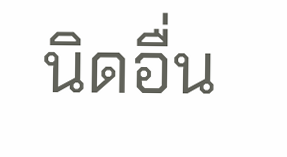นิดอื่น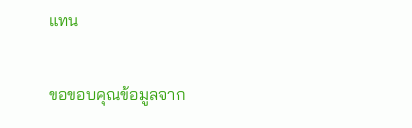แทน

ขอขอบคุณข้อมูลจาก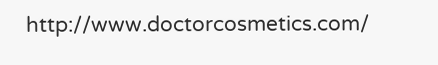http://www.doctorcosmetics.com/